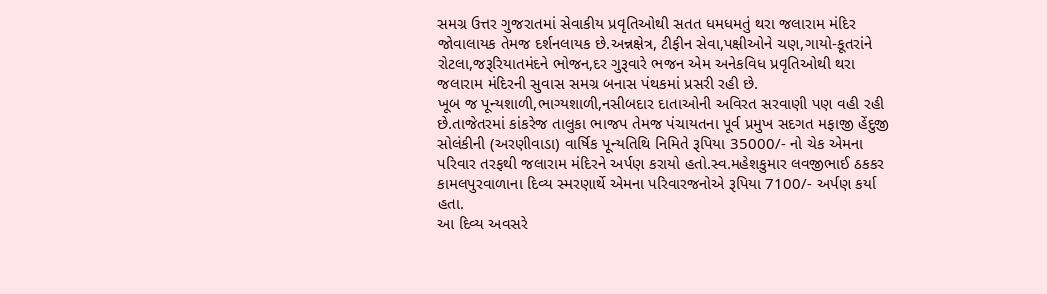સમગ્ર ઉત્તર ગુજરાતમાં સેવાકીય પ્રવૃતિઓથી સતત ધમધમતું થરા જલારામ મંદિર જોવાલાયક તેમજ દર્શનલાયક છે.અન્નક્ષેત્ર, ટીફીન સેવા,પક્ષીઓને ચણ,ગાયો-કૂતરાંને રોટલા,જરૂરિયાતમંદને ભોજન,દર ગુરૂવારે ભજન એમ અનેકવિધ પ્રવૃતિઓથી થરા જલારામ મંદિરની સુવાસ સમગ્ર બનાસ પંથકમાં પ્રસરી રહી છે.
ખૂબ જ પૂન્યશાળી,ભાગ્યશાળી,નસીબદાર દાતાઓની અવિરત સરવાણી પણ વહી રહી છે.તાજેતરમાં કાંકરેજ તાલુકા ભાજપ તેમજ પંચાયતના પૂર્વ પ્રમુખ સદગત મફાજી હેંદુજી સોલંકીની (અરણીવાડા) વાર્ષિક પૂન્યતિથિ નિમિતે રૂપિયા 35000/- નો ચેક એમના પરિવાર તરફથી જલારામ મંદિરને અર્પણ કરાયો હતો.સ્વ.મહેશકુમાર લવજીભાઈ ઠકકર કામલપુરવાળાના દિવ્ય સ્મરણાર્થે એમના પરિવારજનોએ રૂપિયા 7100/- અર્પણ કર્યા હતા.
આ દિવ્ય અવસરે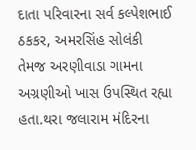દાતા પરિવારના સર્વ કલ્પેશભાઈ ઠકકર, અમરસિંહ સોલંકી તેમજ અરણીવાડા ગામના અગ્રણીઓ ખાસ ઉપસ્થિત રહ્યા હતા.થરા જલારામ મંદિરના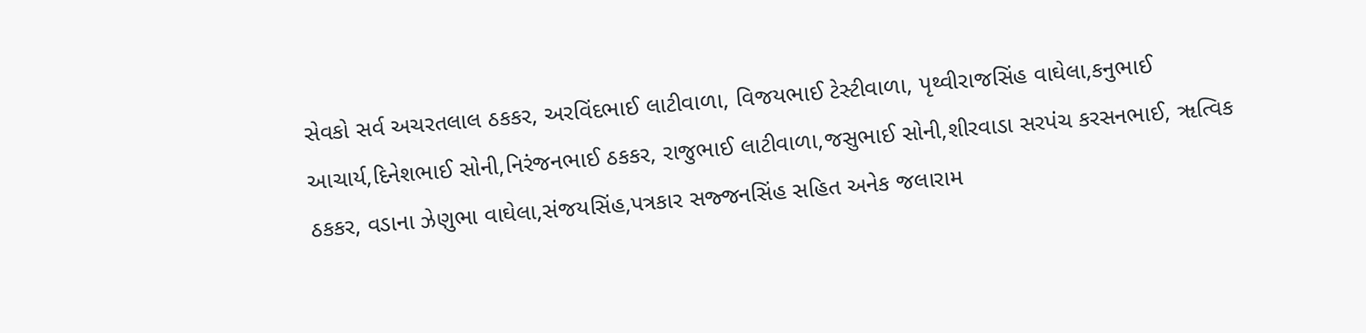સેવકો સર્વ અચરતલાલ ઠકકર, અરવિંદભાઈ લાટીવાળા, વિજયભાઈ ટેસ્ટીવાળા, પૃથ્વીરાજસિંહ વાઘેલા,કનુભાઈ આચાર્ય,દિનેશભાઈ સોની,નિરંજનભાઈ ઠકકર, રાજુભાઈ લાટીવાળા,જસુભાઈ સોની,શીરવાડા સરપંચ કરસનભાઈ, ૠત્વિક ઠકકર, વડાના ઝેણુભા વાઘેલા,સંજયસિંહ,પત્રકાર સજ્જનસિંહ સહિત અનેક જલારામ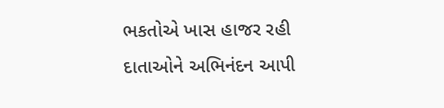ભકતોએ ખાસ હાજર રહી દાતાઓને અભિનંદન આપી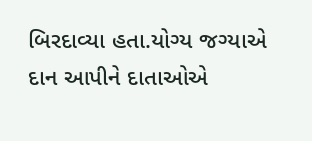બિરદાવ્યા હતા.યોગ્ય જગ્યાએ દાન આપીને દાતાઓએ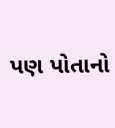પણ પોતાનો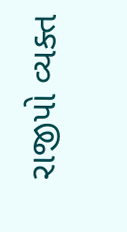રાજીપો વ્યક્ત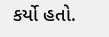કર્યો હતો.